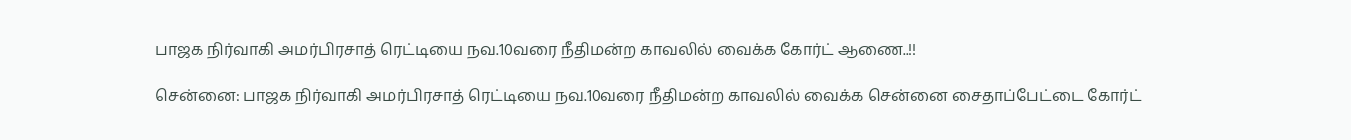பாஜக நிர்வாகி அமர்பிரசாத் ரெட்டியை நவ.10வரை நீதிமன்ற காவலில் வைக்க கோர்ட் ஆணை..!!

சென்னை: பாஜக நிர்வாகி அமர்பிரசாத் ரெட்டியை நவ.10வரை நீதிமன்ற காவலில் வைக்க சென்னை சைதாப்பேட்டை கோர்ட்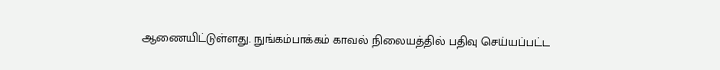ஆணையிட்டுள்ளது. நுங்கம்பாக்கம் காவல் நிலையத்தில் பதிவு செய்யப்பட்ட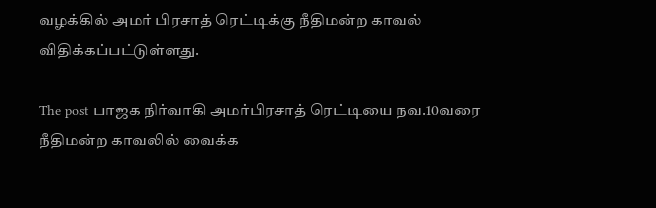வழக்கில் அமர் பிரசாத் ரெட்டிக்கு நீதிமன்ற காவல் விதிக்கப்பட்டுள்ளது.

The post பாஜக நிர்வாகி அமர்பிரசாத் ரெட்டியை நவ.10வரை நீதிமன்ற காவலில் வைக்க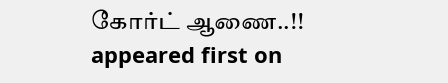கோர்ட் ஆணை..!! appeared first on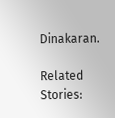Dinakaran.

Related Stories: